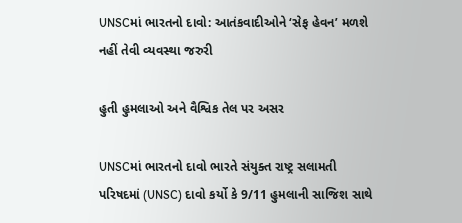UNSCમાં ભારતનો દાવો: આતંકવાદીઓને ‘સેફ હેવન’ મળશે નહીં તેવી વ્યવસ્થા જરુરી

હુતી હુમલાઓ અને વૈશ્વિક તેલ પર અસર

UNSCમાં ભારતનો દાવો ભારતે સંયુક્ત રાષ્ટ્ર સલામતી પરિષદમાં (UNSC) દાવો કર્યો કે 9/11 હુમલાની સાજિશ સાથે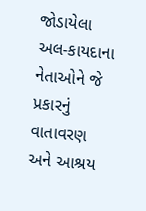જોડાયેલા અલ-કાયદાના નેતાઓને જે પ્રકારનું વાતાવરણ અને આશ્રય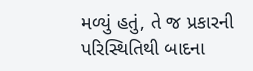મળ્યું હતું, તે જ પ્રકારની પરિસ્થિતિથી બાદના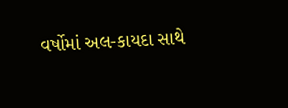વર્ષોમાં અલ-કાયદા સાથે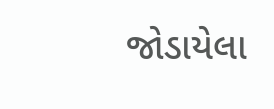જોડાયેલા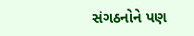સંગઠનોને પણ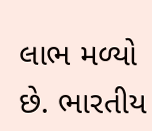લાભ મળ્યો છે. ભારતીય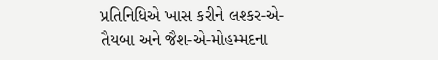પ્રતિનિધિએ ખાસ કરીને લશ્કર-એ-તૈયબા અને જૈશ-એ-મોહમ્મદના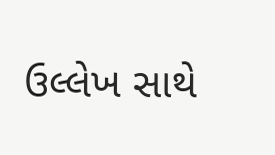ઉલ્લેખ સાથે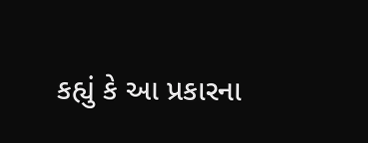કહ્યું કે આ પ્રકારના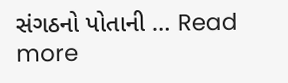સંગઠનો પોતાની … Read more